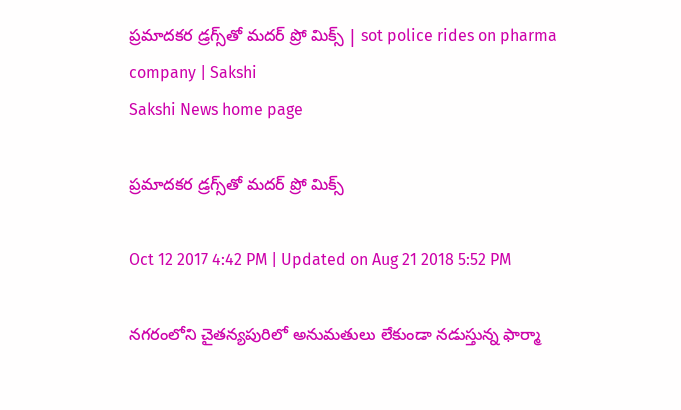ప్రమాదకర డ్రగ్స్‌తో మదర్ ప్రో మిక్స్ | sot police rides on pharma company | Sakshi
Sakshi News home page

ప్రమాదకర డ్రగ్స్‌తో మదర్ ప్రో మిక్స్

Oct 12 2017 4:42 PM | Updated on Aug 21 2018 5:52 PM

నగరంలోని చైతన్యపురిలో అనుమతులు లేకుండా నడుస్తున్న ఫార్మా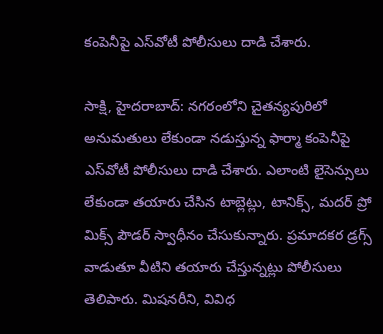కంపెనీపై ఎస్‌వోటీ పోలీసులు దాడి చేశారు.

సాక్షి, హైదరాబాద్: నగరంలోని చైతన్యపురిలో అనుమతులు లేకుండా నడుస్తున్న ఫార్మా కంపెనీపై ఎస్‌వోటీ పోలీసులు దాడి చేశారు. ఎలాంటి లైసెన్సులు లేకుండా తయారు చేసిన టాబ్లెట్లు, టానిక్స్‌, మదర్ ప్రో మిక్స్ పౌడర్ స్వాధీనం చేసుకున్నారు. ప్రమాదకర డ్రగ్స్ వాడుతూ వీటిని తయారు చేస్తున్నట్లు పోలీసులు తెలిపారు. మిషనరీని, వివిధ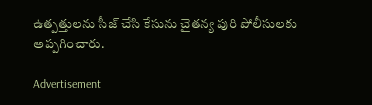ఉత్పత్తులను సీజ్ చేసి కేసును చైతన్య పురి పోలీసులకు అప్పగించారు.

Advertisement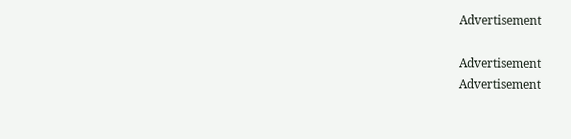Advertisement

Advertisement
Advertisement